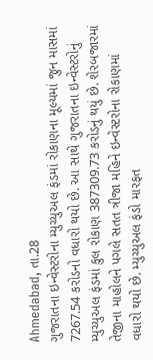Ahmedabad, તા.28
ગુજરાતના ઇન્વેસ્ટરોના મ્યુચ્યુઅલ ફંડમાં રોકાણના મૂલ્યમાં જુન માસમાં 7267.54 કરોડનો વધારો થયો છે. આ સાથે ગુજરાતના ઇન્વેસ્ટરોનું મ્યુચ્યુઅલ ફંડમાં કુલ રોકાણ 387309.73 કરોડનું થયું છે. શેરબજારમાં તેજીના માહોલને પગલે સતત ત્રીજા મહિને ઇન્વેસ્ટરોના રોકાણમાં વધારો થયો છે. મ્યુચ્યુઅલ ફંડો મારફત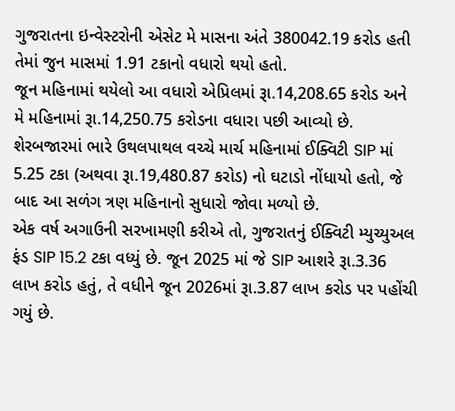ગુજરાતના ઇન્વેસ્ટરોની એસેટ મે માસના અંતે 380042.19 કરોડ હતી તેમાં જુન માસમાં 1.91 ટકાનો વધારો થયો હતો.
જૂન મહિનામાં થયેલો આ વધારો એપ્રિલમાં રૂા.14,208.65 કરોડ અને મે મહિનામાં રૂા.14,250.75 કરોડના વધારા પછી આવ્યો છે. શેરબજારમાં ભારે ઉથલપાથલ વચ્ચે માર્ચ મહિનામાં ઈક્વિટી SIP માં 5.25 ટકા (અથવા રૂા.19,480.87 કરોડ) નો ઘટાડો નોંધાયો હતો, જે બાદ આ સળંગ ત્રણ મહિનાનો સુધારો જોવા મળ્યો છે.
એક વર્ષ અગાઉની સરખામણી કરીએ તો, ગુજરાતનું ઈક્વિટી મ્યુચ્યુઅલ ફંડ SIP 15.2 ટકા વધ્યું છે. જૂન 2025 માં જે SIP આશરે રૂા.3.36 લાખ કરોડ હતું, તે વધીને જૂન 2026માં રૂા.3.87 લાખ કરોડ પર પહોંચી ગયું છે.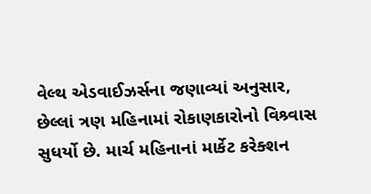વેલ્થ એડવાઈઝર્સના જણાવ્યાં અનુસાર, છેલ્લાં ત્રણ મહિનામાં રોકાણકારોનો વિશ્ર્વાસ સુધર્યો છે. માર્ચ મહિનાનાં માર્કેટ કરેક્શન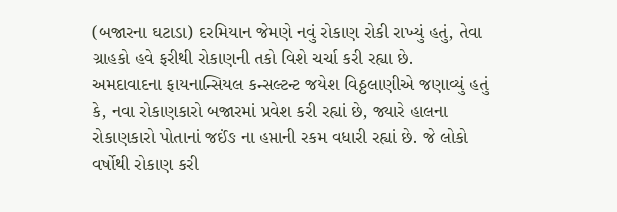(બજારના ઘટાડા) દરમિયાન જેમણે નવું રોકાણ રોકી રાખ્યું હતું, તેવા ગ્રાહકો હવે ફરીથી રોકાણની તકો વિશે ચર્ચા કરી રહ્યા છે.
અમદાવાદના ફાયનાન્સિયલ કન્સલ્ટન્ટ જયેશ વિઠ્ઠલાણીએ જણાવ્યું હતું કે, નવા રોકાણકારો બજારમાં પ્રવેશ કરી રહ્યાં છે, જ્યારે હાલના રોકાણકારો પોતાનાં જઈંઙ ના હપ્તાની રકમ વધારી રહ્યાં છે. જે લોકો વર્ષોથી રોકાણ કરી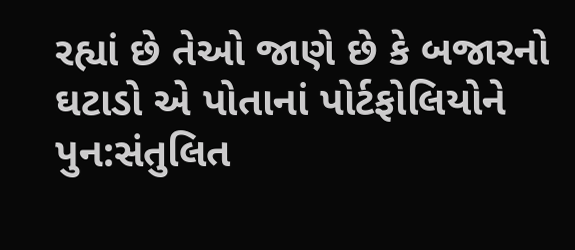રહ્યાં છે તેઓ જાણે છે કે બજારનો ઘટાડો એ પોતાનાં પોર્ટફોલિયોને પુન:સંતુલિત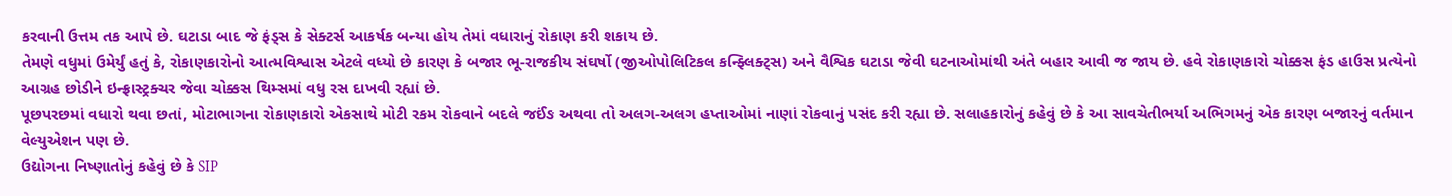કરવાની ઉત્તમ તક આપે છે. ઘટાડા બાદ જે ફંડ્સ કે સેક્ટર્સ આકર્ષક બન્યા હોય તેમાં વધારાનું રોકાણ કરી શકાય છે.
તેમણે વધુમાં ઉમેર્યું હતું કે, રોકાણકારોનો આત્મવિશ્વાસ એટલે વધ્યો છે કારણ કે બજાર ભૂ-રાજકીય સંઘર્ષો (જીઓપોલિટિકલ કન્ફ્લિક્ટ્સ) અને વૈશ્વિક ઘટાડા જેવી ઘટનાઓમાંથી અંતે બહાર આવી જ જાય છે. હવે રોકાણકારો ચોક્કસ ફંડ હાઉસ પ્રત્યેનો આગ્રહ છોડીને ઇન્ફ્રાસ્ટ્રક્ચર જેવા ચોક્કસ થિમ્સમાં વધુ રસ દાખવી રહ્યાં છે.
પૂછપરછમાં વધારો થવા છતાં, મોટાભાગના રોકાણકારો એકસાથે મોટી રકમ રોકવાને બદલે જઈંઙ અથવા તો અલગ-અલગ હપ્તાઓમાં નાણાં રોકવાનું પસંદ કરી રહ્યા છે. સલાહકારોનું કહેવું છે કે આ સાવચેતીભર્યા અભિગમનું એક કારણ બજારનું વર્તમાન વેલ્યુએશન પણ છે.
ઉદ્યોગના નિષ્ણાતોનું કહેવું છે કે SIP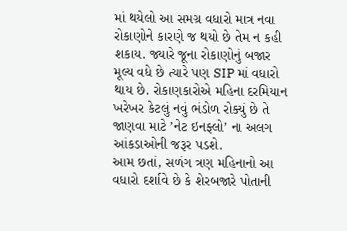માં થયેલો આ સમગ્ર વધારો માત્ર નવા રોકાણોને કારણે જ થયો છે તેમ ન કહી શકાય. જ્યારે જૂના રોકાણોનું બજાર મૂલ્ય વધે છે ત્યારે પણ SIP માં વધારો થાય છે. રોકાણકારોએ મહિના દરમિયાન ખરેખર કેટલું નવું ભંડોળ રોક્યું છે તે જાણવા માટે ’નેટ ઇનફ્લો’ ના અલગ આંકડાઓની જરૂર પડશે.
આમ છતાં, સળંગ ત્રણ મહિનાનો આ વધારો દર્શાવે છે કે શેરબજારે પોતાની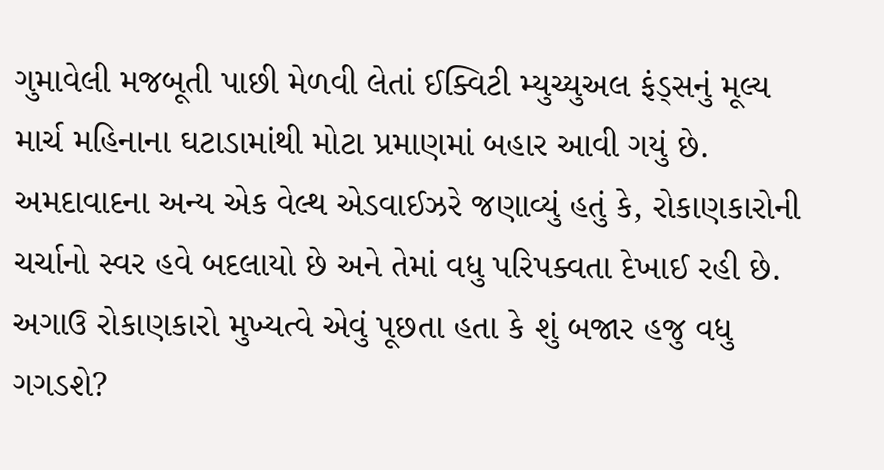ગુમાવેલી મજબૂતી પાછી મેળવી લેતાં ઈક્વિટી મ્યુચ્યુઅલ ફંડ્સનું મૂલ્ય માર્ચ મહિનાના ઘટાડામાંથી મોટા પ્રમાણમાં બહાર આવી ગયું છે.
અમદાવાદના અન્ય એક વેલ્થ એડવાઈઝરે જણાવ્યું હતું કે, રોકાણકારોની ચર્ચાનો સ્વર હવે બદલાયો છે અને તેમાં વધુ પરિપક્વતા દેખાઈ રહી છે. અગાઉ રોકાણકારો મુખ્યત્વે એવું પૂછતા હતા કે શું બજાર હજુ વધુ ગગડશે?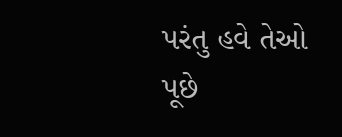પરંતુ હવે તેઓ પૂછે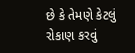છે કે તેમણે કેટલું રોકાણ કરવું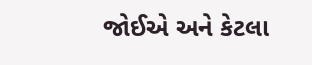જોઈએ અને કેટલા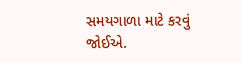સમયગાળા માટે કરવું જોઈએ.